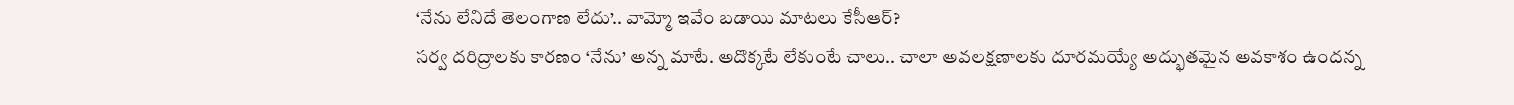‘నేను లేనిదే తెలంగాణ లేదు’.. వామ్మో ఇవేం బడాయి మాటలు కేసీఆర్?
సర్వ దరిద్రాలకు కారణం ‘నేను’ అన్న మాటే. అదొక్కటే లేకుంటే చాలు.. చాలా అవలక్షణాలకు దూరమయ్యే అద్భుతమైన అవకాశం ఉందన్న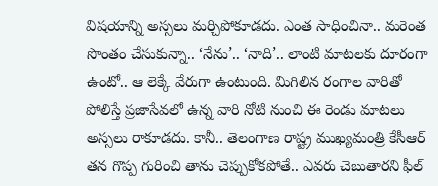విషయాన్ని అస్సలు మర్చిపోకూడదు. ఎంత సాధించినా.. మరెంత సొంతం చేసుకున్నా.. ‘నేను’.. ‘నాది’.. లాంటి మాటలకు దూరంగా ఉంటో.. ఆ లెక్కే వేరుగా ఉంటుంది. మిగిలిన రంగాల వారితో పోలిస్తే ప్రజాసేవలో ఉన్న వారి నోటి నుంచి ఈ రెండు మాటలు అస్సలు రాకూడదు. కానీ.. తెలంగాణ రాష్ట్ర ముఖ్యమంత్రి కేసీఆర్ తన గొప్ప గురించి తాను చెప్పుకోకపోతే.. ఎవరు చెబుతారని ఫీల్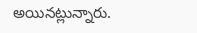అయినట్లున్నారు.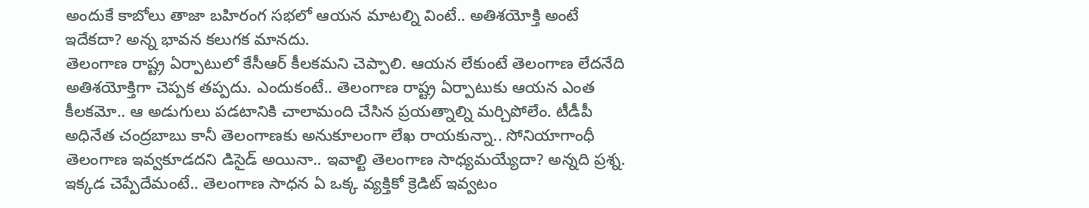అందుకే కాబోలు తాజా బహిరంగ సభలో ఆయన మాటల్ని వింటే.. అతిశయోక్తి అంటే ఇదేకదా? అన్న భావన కలుగక మానదు.
తెలంగాణ రాష్ట్ర ఏర్పాటులో కేసీఆర్ కీలకమని చెప్పాలి. ఆయన లేకుంటే తెలంగాణ లేదనేది అతిశయోక్తిగా చెప్పక తప్పదు. ఎందుకంటే.. తెలంగాణ రాష్ట్ర ఏర్పాటుకు ఆయన ఎంత కీలకమో.. ఆ అడుగులు పడటానికి చాలామంది చేసిన ప్రయత్నాల్ని మర్చిపోలేం. టీడీపీ అధినేత చంద్రబాబు కానీ తెలంగాణకు అనుకూలంగా లేఖ రాయకున్నా.. సోనియాగాంధీ తెలంగాణ ఇవ్వకూడదని డిసైడ్ అయినా.. ఇవాల్టి తెలంగాణ సాధ్యమయ్యేదా? అన్నది ప్రశ్న.
ఇక్కడ చెప్పేదేమంటే.. తెలంగాణ సాధన ఏ ఒక్క వ్యక్తికో క్రెడిట్ ఇవ్వటం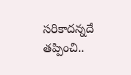సరికాదన్నదే తప్పించి..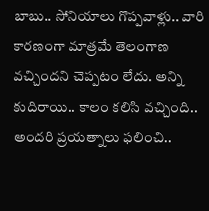బాబు.. సోనియాలు గొప్పవాళ్లు.. వారి కారణంగా మాత్రమే తెలంగాణ వచ్చిందని చెప్పటం లేదు. అన్ని కుదిరాయి.. కాలం కలిసి వచ్చింది.. అందరి ప్రయత్నాలు ఫలించి..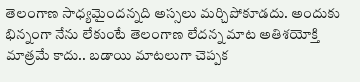తెలంగాణ సాధ్యమైందన్నది అస్సలు మర్చిపోకూడదు. అందుకు భిన్నంగా నేను లేకుంటే తెలంగాణ లేదన్న మాట అతిశయోక్తి మాత్రమే కాదు.. బడాయి మాటలుగా చెప్పక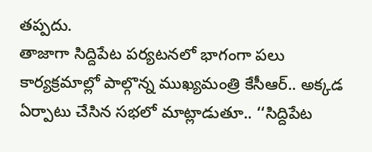తప్పదు.
తాజాగా సిద్దిపేట పర్యటనలో భాగంగా పలు కార్యక్రమాల్లో పాల్గొన్న ముఖ్యమంత్రి కేసీఆర్.. అక్కడ ఏర్పాటు చేసిన సభలో మాట్లాడుతూ.. ‘‘సిద్దిపేట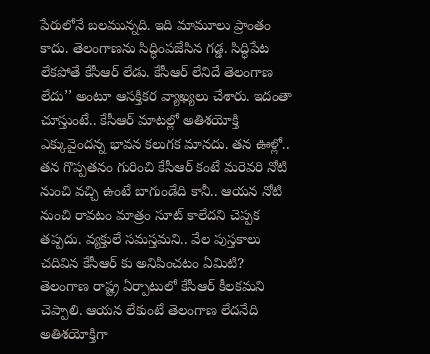పేరులోనే బలమున్నది. ఇది మామూలు ప్రాంతం కాదు. తెలంగాణను సిద్ధింపజేసిన గడ్డ. సిద్ధిపేట లేకపోతే కేసీఆర్ లేడు. కేసీఆర్ లేనిదే తెలంగాణ లేదు’’ అంటూ ఆసక్తికర వ్యాఖ్యలు చేశారు. ఇదంతా చూస్తుంటే.. కేసీఆర్ మాటల్లో అతిశయోక్తి ఎక్కువైందన్న భావన కలుగక మానదు. తన ఊళ్లో.. తన గొప్పతనం గురించి కేసీఆర్ కంటే మరెవరి నోటి నుంచి వచ్చి ఉంటే బాగుండేది కానీ.. ఆయన నోటి నుంచి రావటం మాత్రం సూట్ కాలేదని చెప్పక తప్పదు. వ్యక్తులే సమస్తమని.. వేల పుస్తకాలు చదివిన కేసీఆర్ కు అనిపించటం ఏమిటి?
తెలంగాణ రాష్ట్ర ఏర్పాటులో కేసీఆర్ కీలకమని చెప్పాలి. ఆయన లేకుంటే తెలంగాణ లేదనేది అతిశయోక్తిగా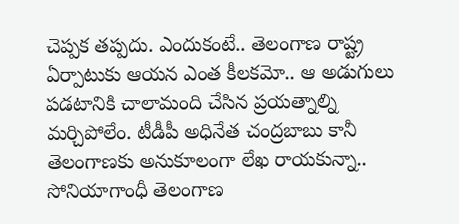చెప్పక తప్పదు. ఎందుకంటే.. తెలంగాణ రాష్ట్ర ఏర్పాటుకు ఆయన ఎంత కీలకమో.. ఆ అడుగులు పడటానికి చాలామంది చేసిన ప్రయత్నాల్ని మర్చిపోలేం. టీడీపీ అధినేత చంద్రబాబు కానీ తెలంగాణకు అనుకూలంగా లేఖ రాయకున్నా.. సోనియాగాంధీ తెలంగాణ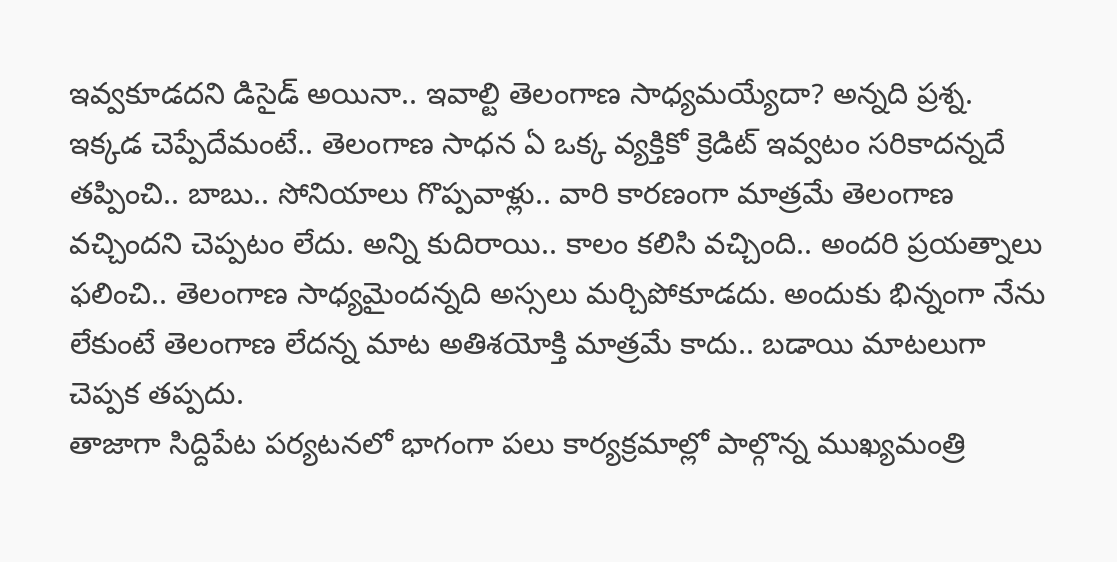ఇవ్వకూడదని డిసైడ్ అయినా.. ఇవాల్టి తెలంగాణ సాధ్యమయ్యేదా? అన్నది ప్రశ్న.
ఇక్కడ చెప్పేదేమంటే.. తెలంగాణ సాధన ఏ ఒక్క వ్యక్తికో క్రెడిట్ ఇవ్వటం సరికాదన్నదే తప్పించి.. బాబు.. సోనియాలు గొప్పవాళ్లు.. వారి కారణంగా మాత్రమే తెలంగాణ వచ్చిందని చెప్పటం లేదు. అన్ని కుదిరాయి.. కాలం కలిసి వచ్చింది.. అందరి ప్రయత్నాలు ఫలించి.. తెలంగాణ సాధ్యమైందన్నది అస్సలు మర్చిపోకూడదు. అందుకు భిన్నంగా నేను లేకుంటే తెలంగాణ లేదన్న మాట అతిశయోక్తి మాత్రమే కాదు.. బడాయి మాటలుగా చెప్పక తప్పదు.
తాజాగా సిద్దిపేట పర్యటనలో భాగంగా పలు కార్యక్రమాల్లో పాల్గొన్న ముఖ్యమంత్రి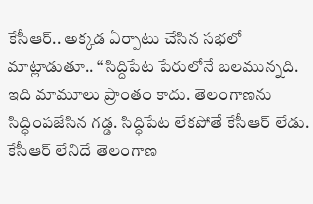కేసీఆర్.. అక్కడ ఏర్పాటు చేసిన సభలో మాట్లాడుతూ.. ‘‘సిద్దిపేట పేరులోనే బలమున్నది. ఇది మామూలు ప్రాంతం కాదు. తెలంగాణను సిద్ధింపజేసిన గడ్డ. సిద్ధిపేట లేకపోతే కేసీఆర్ లేడు. కేసీఆర్ లేనిదే తెలంగాణ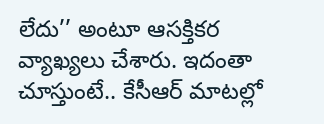లేదు’’ అంటూ ఆసక్తికర వ్యాఖ్యలు చేశారు. ఇదంతా చూస్తుంటే.. కేసీఆర్ మాటల్లో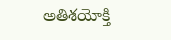అతిశయోక్తి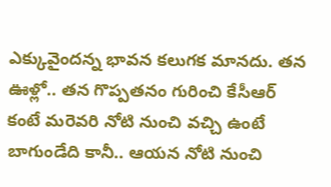ఎక్కువైందన్న భావన కలుగక మానదు. తన ఊళ్లో.. తన గొప్పతనం గురించి కేసీఆర్ కంటే మరెవరి నోటి నుంచి వచ్చి ఉంటే బాగుండేది కానీ.. ఆయన నోటి నుంచి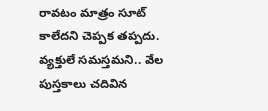రావటం మాత్రం సూట్ కాలేదని చెప్పక తప్పదు. వ్యక్తులే సమస్తమని.. వేల పుస్తకాలు చదివిన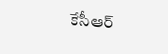కేసీఆర్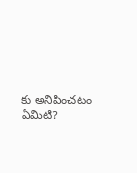కు అనిపించటం ఏమిటి?